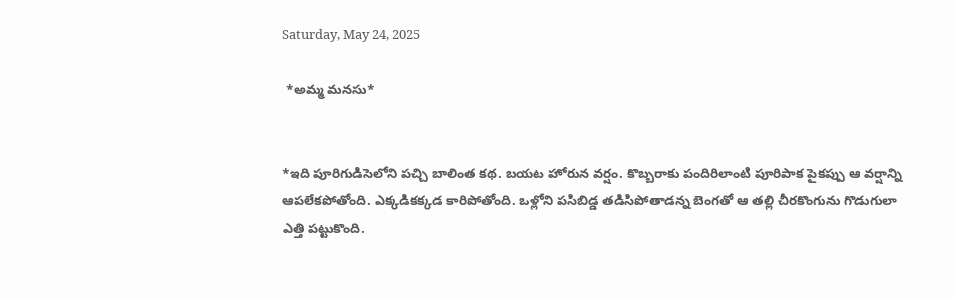Saturday, May 24, 2025

 *అమ్మ మనసు*


*ఇది పూరిగుడిసెలోని పచ్చి బాలింత కథ. బయట హోరున వర్షం. కొబ్బరాకు పందిరిలాంటి పూరిపాక పైకప్పు ఆ వర్షాన్ని ఆపలేకపోతోంది. ఎక్కడికక్కడ కారిపోతోంది. ఒళ్లోని పసిబిడ్డ తడిసిపోతాడన్న బెంగతో ఆ తల్లి చీరకొంగును గొడుగులా ఎత్తి పట్టుకొంది.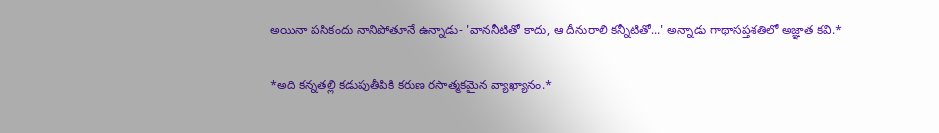అయినా పసికందు నానిపోతూనే ఉన్నాడు- 'వాననీటితో కాదు, ఆ దీనురాలి కన్నీటితో...' అన్నాడు గాథాసప్తశతిలో అజ్ఞాత కవి.*

*అది కన్నతల్లి కడుపుతీపికి కరుణ రసాత్మకమైన వ్యాఖ్యానం.*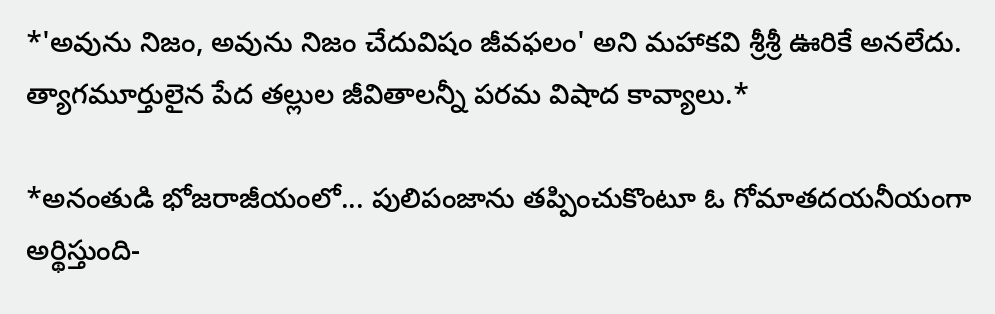*'అవును నిజం, అవును నిజం చేదువిషం జీవఫలం' అని మహాకవి శ్రీశ్రీ ఊరికే అనలేదు. త్యాగమూర్తులైన పేద తల్లుల జీవితాలన్నీ పరమ విషాద కావ్యాలు.*

*అనంతుడి భోజరాజీయంలో... పులిపంజాను తప్పించుకొంటూ ఓ గోమాతదయనీయంగా అర్థిస్తుంది-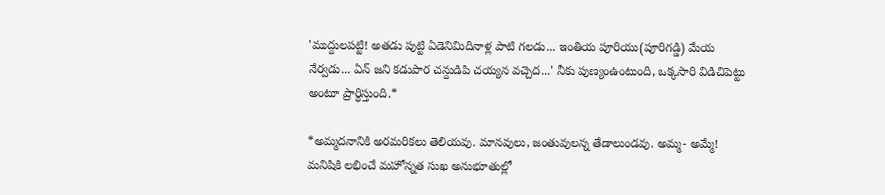'ముద్దులపట్టి! అతడు పుట్టి ఏడెనిమిదినాళ్ల పాటి గలడు... ఇంతియ పూరియు(పూరిగడ్డి) మేయ నేర్వడు... ఏన్ జని కడుపార చన్దుడిపి చయ్యన వచ్చెద...' నీకు పుణ్యంఉంటుంది, ఒక్కసారి విడిచిపెట్టు అంటూ ప్రార్ధిస్తుంది.*

*అమ్మదనానికి అరమరికలు తెలియవు. మానవులు, జంతువులన్న తేడాలుండవు. అమ్మ- అమ్మే! మనిషికి లభించే మహోన్నత సుఖ అనుభూతుల్లో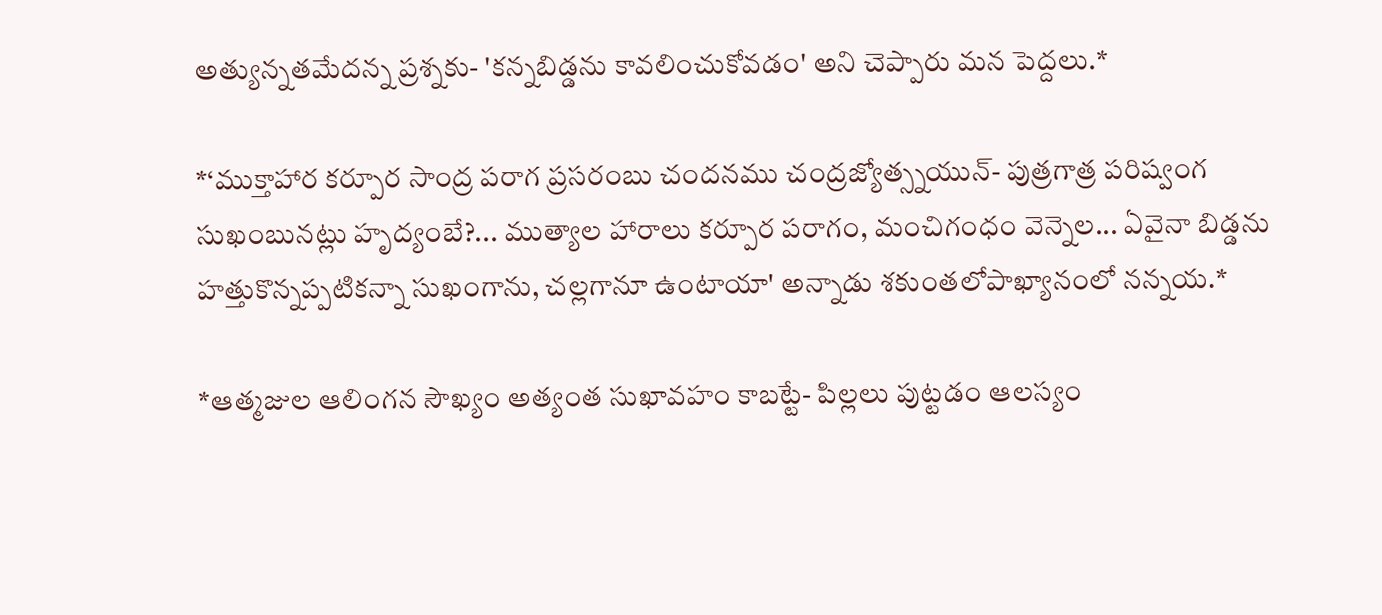అత్యున్నతమేదన్న ప్రశ్నకు- 'కన్నబిడ్డను కావలించుకోవడం' అని చెప్పారు మన పెద్దలు.*

*‘ముక్తాహార కర్పూర సాంద్ర పరాగ ప్రసరంబు చందనము చంద్రజ్యోత్స్నయున్- పుత్రగాత్ర పరిష్వంగ సుఖంబునట్లు హృద్యంబే?... ముత్యాల హారాలు కర్పూర పరాగం, మంచిగంధం వెన్నెల... ఏవైనా బిడ్డను హత్తుకొన్నప్పటికన్నా సుఖంగాను, చల్లగానూ ఉంటాయా' అన్నాడు శకుంతలోపాఖ్యానంలో నన్నయ.*

*ఆత్మజుల ఆలింగన సౌఖ్యం అత్యంత సుఖావహం కాబట్టే- పిల్లలు పుట్టడం ఆలస్యం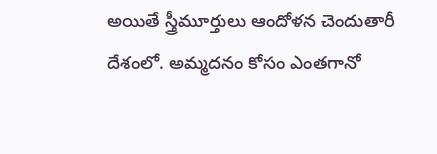అయితే స్త్రీమూర్తులు ఆందోళన చెందుతారీ దేశంలో. అమ్మదనం కోసం ఎంతగానో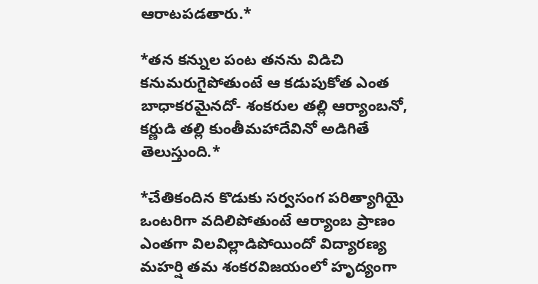ఆరాటపడతారు.*

*తన కన్నుల పంట తనను విడిచి కనుమరుగైపోతుంటే ఆ కడుపుకోత ఎంత బాధాకరమైనదో- శంకరుల తల్లి ఆర్యాంబనో, కర్ణుడి తల్లి కుంతీమహాదేవినో అడిగితే తెలుస్తుంది.*

*చేతికందిన కొడుకు సర్వసంగ పరిత్యాగియై ఒంటరిగా వదిలిపోతుంటే ఆర్యాంబ ప్రాణం ఎంతగా విలవిల్లాడిపోయిందో విద్యారణ్య మహర్షి తమ శంకరవిజయంలో హృద్యంగా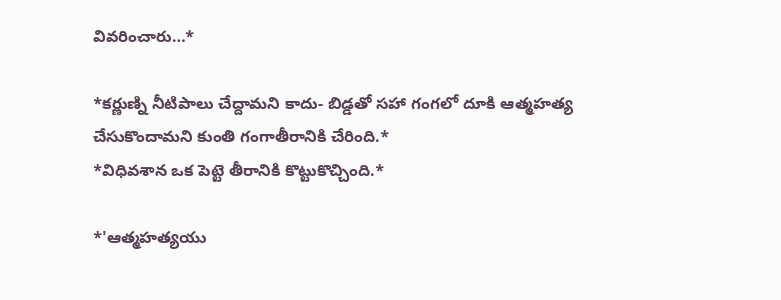వివరించారు…*

*కర్ణుణ్ని నీటిపాలు చేద్దామని కాదు- బిడ్డతో సహా గంగలో దూకి ఆత్మహత్య చేసుకొందామని కుంతి గంగాతీరానికి చేరింది.*
*విధివశాన ఒక పెట్టె తీరానికి కొట్టుకొచ్చింది.*

*'ఆత్మహత్యయు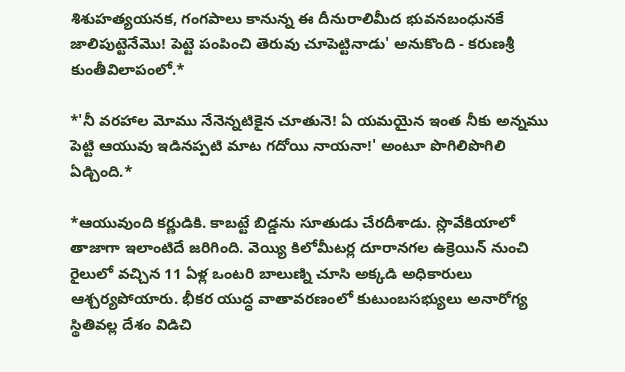శిశుహత్యయనక, గంగపాలు కానున్న ఈ దీనురాలిమీద భువనబంధునకే జాలిపుట్టెనేమొ! పెట్టె పంపించి తెరువు చూపెట్టినాడు' అనుకొంది - కరుణశ్రీ కుంతీవిలాపంలో.*

*'నీ వరహాల మోము నేనెన్నటికైన చూతునె! ఏ యమయైన ఇంత నీకు అన్నము పెట్టి ఆయువు ఇడినప్పటి మాట గదోయి నాయనా!' అంటూ పొగిలిపొగిలి ఏడ్చింది.*

*ఆయువుంది కర్ణుడికి. కాబట్టే బిడ్డను సూతుడు చేరదీశాడు. స్లొవేకియాలో తాజాగా ఇలాంటిదే జరిగింది. వెయ్యి కిలోమీటర్ల దూరానగల ఉక్రెయిన్ నుంచి రైలులో వచ్చిన 11 ఏళ్ల ఒంటరి బాలుణ్ని చూసి అక్కడి అధికారులు ఆశ్చర్యపోయారు. భీకర యుద్ధ వాతావరణంలో కుటుంబసభ్యులు అనారోగ్య స్థితివల్ల దేశం విడిచి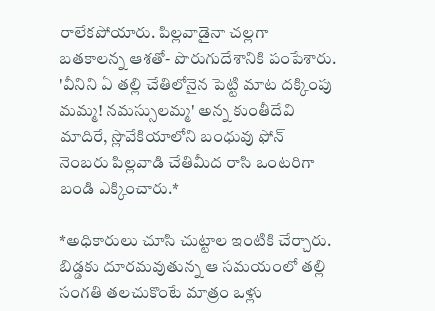రాలేకపోయారు. పిల్లవాడైనా చల్లగా బతకాలన్న ఆశతో- పొరుగుదేశానికి పంపేశారు. 'వీనిని ఏ తల్లి చేతిలోనైన పెట్టి మాట దక్కింపు మమ్మ! నమస్సులమ్మ' అన్న కుంతీదేవి మాదిరే, స్లొవేకియాలోని బంధువు ఫోన్ నెంబరు పిల్లవాడి చేతిమీద రాసి ఒంటరిగా బండి ఎక్కించారు.*

*అధికారులు చూసి చుట్టాల ఇంటికి చేర్చారు. బిడ్డకు దూరమవుతున్న ఆ సమయంలో తల్లి సంగతి తలచుకొంటే మాత్రం ఒళ్లు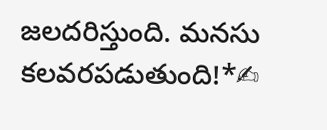జలదరిస్తుంది. మనసు కలవరపడుతుంది!*✍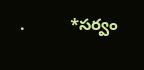.          *సర్వం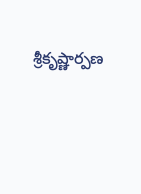శ్రీకృష్ణార్పణ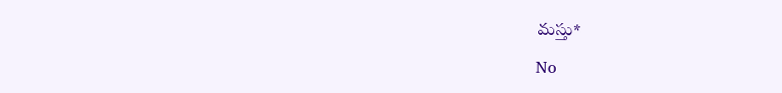మస్తు*

No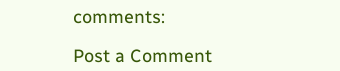comments:

Post a Comment